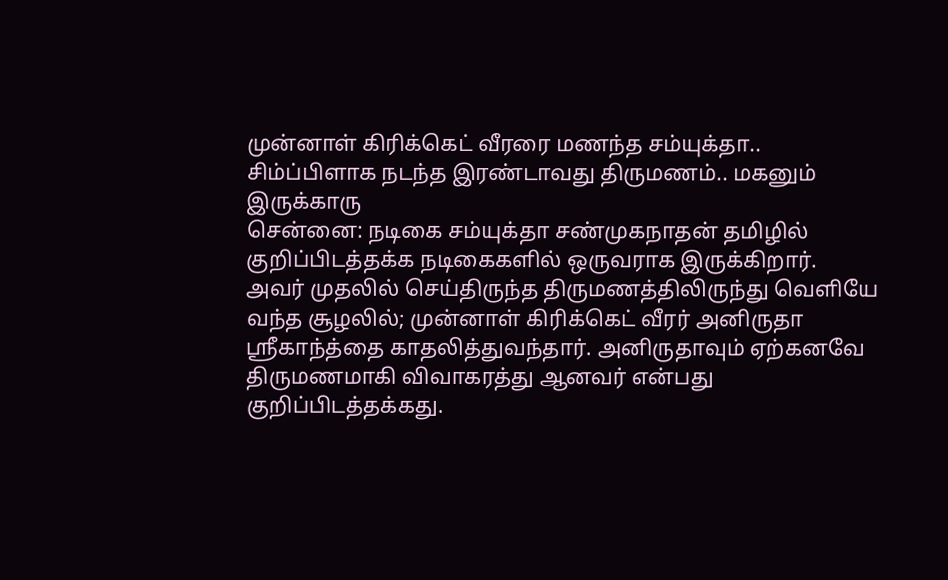முன்னாள் கிரிக்கெட் வீரரை மணந்த சம்யுக்தா.. சிம்ப்பிளாக நடந்த இரண்டாவது திருமணம்.. மகனும் இருக்காரு
சென்னை: நடிகை சம்யுக்தா சண்முகநாதன் தமிழில் குறிப்பிடத்தக்க நடிகைகளில் ஒருவராக இருக்கிறார். அவர் முதலில் செய்திருந்த திருமணத்திலிருந்து வெளியே வந்த சூழலில்; முன்னாள் கிரிக்கெட் வீரர் அனிருதா ஸ்ரீகாந்த்தை காதலித்துவந்தார். அனிருதாவும் ஏற்கனவே திருமணமாகி விவாகரத்து ஆனவர் என்பது குறிப்பிடத்தக்கது.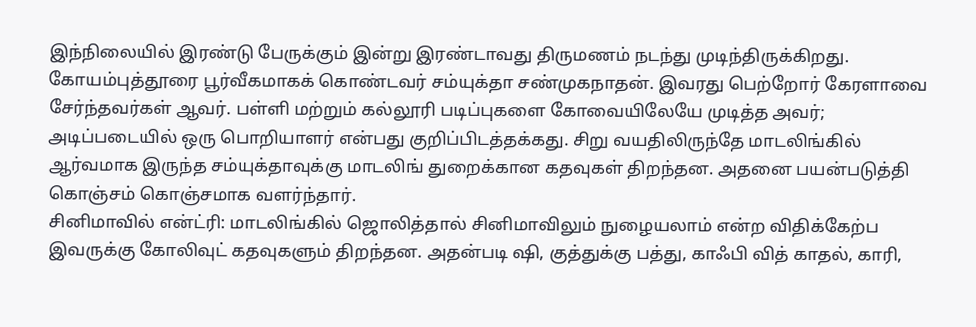இந்நிலையில் இரண்டு பேருக்கும் இன்று இரண்டாவது திருமணம் நடந்து முடிந்திருக்கிறது.
கோயம்புத்தூரை பூர்வீகமாகக் கொண்டவர் சம்யுக்தா சண்முகநாதன். இவரது பெற்றோர் கேரளாவை சேர்ந்தவர்கள் ஆவர். பள்ளி மற்றும் கல்லூரி படிப்புகளை கோவையிலேயே முடித்த அவர்; அடிப்படையில் ஒரு பொறியாளர் என்பது குறிப்பிடத்தக்கது. சிறு வயதிலிருந்தே மாடலிங்கில் ஆர்வமாக இருந்த சம்யுக்தாவுக்கு மாடலிங் துறைக்கான கதவுகள் திறந்தன. அதனை பயன்படுத்தி கொஞ்சம் கொஞ்சமாக வளர்ந்தார்.
சினிமாவில் என்ட்ரி: மாடலிங்கில் ஜொலித்தால் சினிமாவிலும் நுழையலாம் என்ற விதிக்கேற்ப இவருக்கு கோலிவுட் கதவுகளும் திறந்தன. அதன்படி ஷி, குத்துக்கு பத்து, காஃபி வித் காதல், காரி,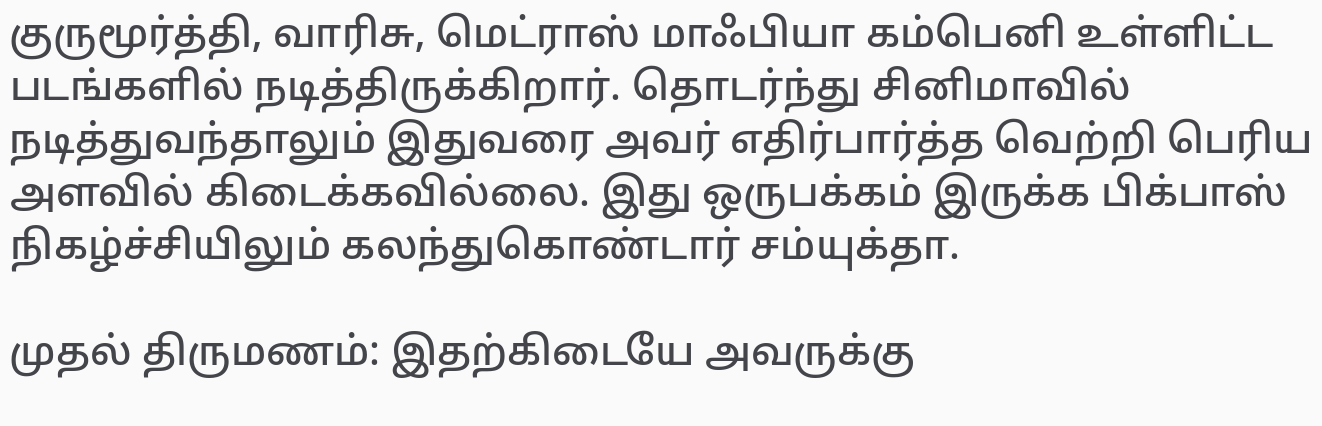குருமூர்த்தி, வாரிசு, மெட்ராஸ் மாஃபியா கம்பெனி உள்ளிட்ட படங்களில் நடித்திருக்கிறார். தொடர்ந்து சினிமாவில் நடித்துவந்தாலும் இதுவரை அவர் எதிர்பார்த்த வெற்றி பெரிய அளவில் கிடைக்கவில்லை. இது ஒருபக்கம் இருக்க பிக்பாஸ் நிகழ்ச்சியிலும் கலந்துகொண்டார் சம்யுக்தா.

முதல் திருமணம்: இதற்கிடையே அவருக்கு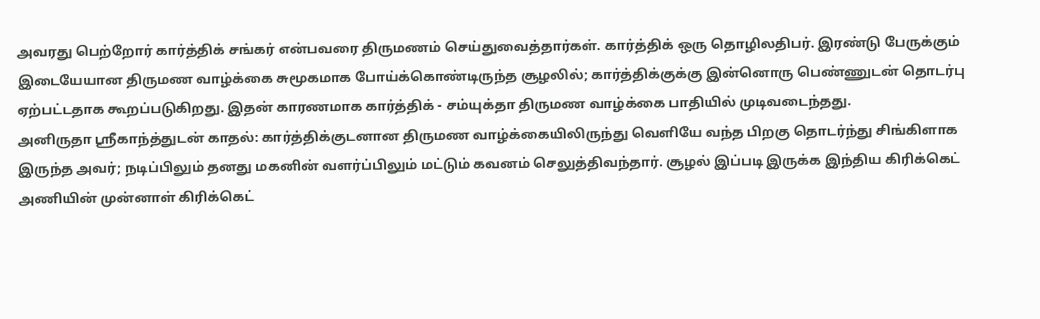அவரது பெற்றோர் கார்த்திக் சங்கர் என்பவரை திருமணம் செய்துவைத்தார்கள். கார்த்திக் ஒரு தொழிலதிபர். இரண்டு பேருக்கும் இடையேயான திருமண வாழ்க்கை சுமூகமாக போய்க்கொண்டிருந்த சூழலில்; கார்த்திக்குக்கு இன்னொரு பெண்ணுடன் தொடர்பு ஏற்பட்டதாக கூறப்படுகிறது. இதன் காரணமாக கார்த்திக் - சம்யுக்தா திருமண வாழ்க்கை பாதியில் முடிவடைந்தது.
அனிருதா ஸ்ரீகாந்த்துடன் காதல்: கார்த்திக்குடனான திருமண வாழ்க்கையிலிருந்து வெளியே வந்த பிறகு தொடர்ந்து சிங்கிளாக இருந்த அவர்; நடிப்பிலும் தனது மகனின் வளர்ப்பிலும் மட்டும் கவனம் செலுத்திவந்தார். சூழல் இப்படி இருக்க இந்திய கிரிக்கெட் அணியின் முன்னாள் கிரிக்கெட்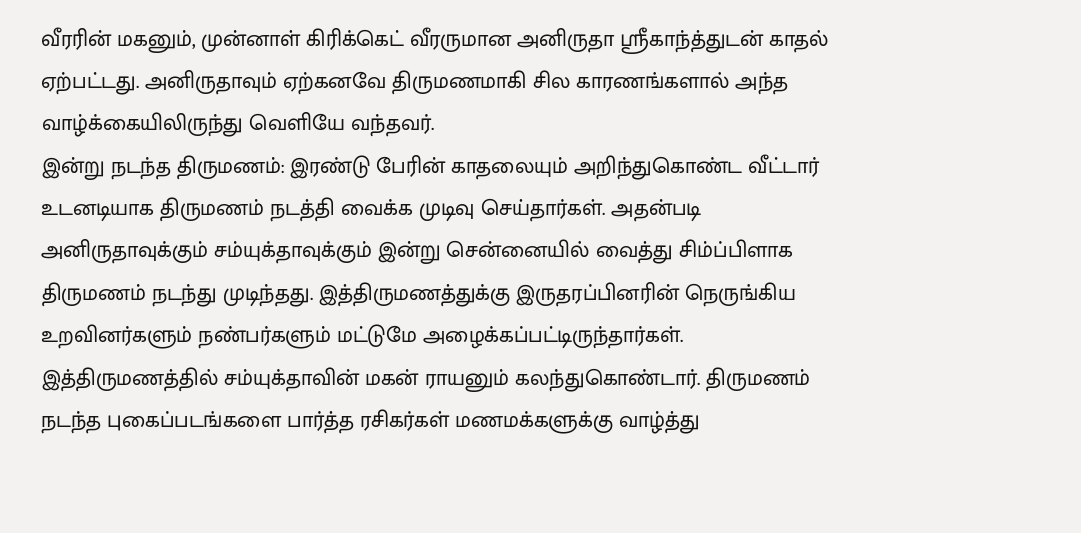வீரரின் மகனும், முன்னாள் கிரிக்கெட் வீரருமான அனிருதா ஸ்ரீகாந்த்துடன் காதல் ஏற்பட்டது. அனிருதாவும் ஏற்கனவே திருமணமாகி சில காரணங்களால் அந்த வாழ்க்கையிலிருந்து வெளியே வந்தவர்.
இன்று நடந்த திருமணம்: இரண்டு பேரின் காதலையும் அறிந்துகொண்ட வீட்டார் உடனடியாக திருமணம் நடத்தி வைக்க முடிவு செய்தார்கள். அதன்படி அனிருதாவுக்கும் சம்யுக்தாவுக்கும் இன்று சென்னையில் வைத்து சிம்ப்பிளாக திருமணம் நடந்து முடிந்தது. இத்திருமணத்துக்கு இருதரப்பினரின் நெருங்கிய உறவினர்களும் நண்பர்களும் மட்டுமே அழைக்கப்பட்டிருந்தார்கள். இத்திருமணத்தில் சம்யுக்தாவின் மகன் ராயனும் கலந்துகொண்டார். திருமணம் நடந்த புகைப்படங்களை பார்த்த ரசிகர்கள் மணமக்களுக்கு வாழ்த்து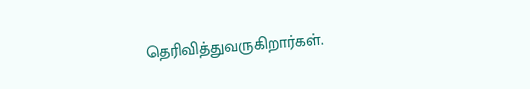தெரிவித்துவருகிறார்கள்.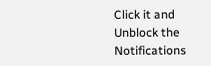Click it and Unblock the Notifications